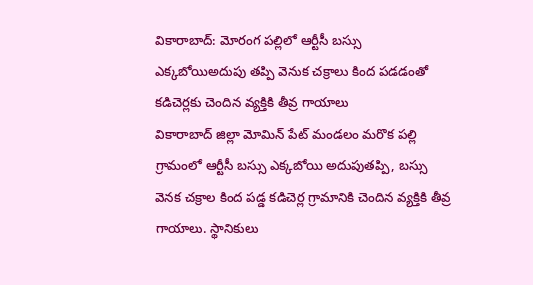వికారాబాద్: మోరంగ పల్లిలో ఆర్టీసీ బస్సు ఎక్కబోయిఅదుపు తప్పి వెనుక చక్రాలు కింద పడడంతో కడిచెర్లకు చెందిన వ్యక్తికి తీవ్ర గాయాలు
వికారాబాద్ జిల్లా మోమిన్ పేట్ మండలం మరొక పల్లి గ్రామంలో ఆర్టీసీ బస్సు ఎక్కబోయి అదుపుతప్పి, బస్సు వెనక చక్రాల కింద పడ్డ కడిచెర్ల గ్రామానికి చెందిన వ్యక్తికి తీవ్ర గాయాలు. స్థానికులు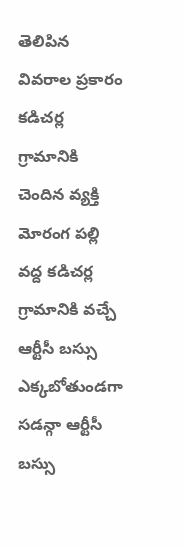తెలిపిన వివరాల ప్రకారం కడిచర్ల గ్రామానికి చెందిన వ్యక్తి మోరంగ పల్లి వద్ద కడిచర్ల గ్రామానికి వచ్చే ఆర్టీసీ బస్సు ఎక్కబోతుండగా సడన్గా ఆర్టీసీ బస్సు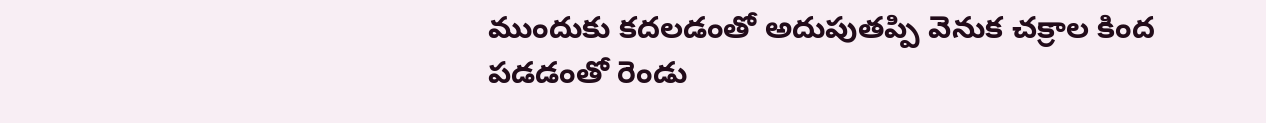ముందుకు కదలడంతో అదుపుతప్పి వెనుక చక్రాల కింద పడడంతో రెండు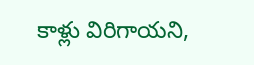కాళ్లు విరిగాయని,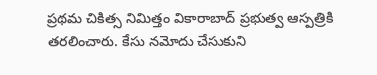ప్రథమ చికిత్స నిమిత్తం వికారాబాద్ ప్రభుత్వ ఆస్పత్రికి తరలించారు. కేసు నమోదు చేసుకుని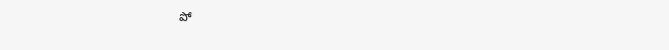పో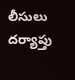లీసులు దర్యాప్తు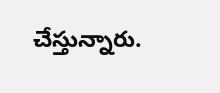చేస్తున్నారు.